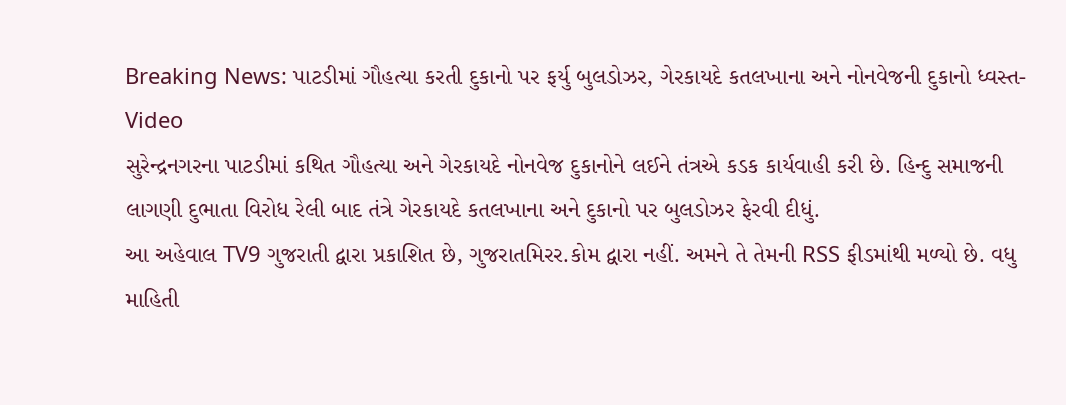Breaking News: પાટડીમાં ગૌહત્યા કરતી દુકાનો પર ફર્યુ બુલડોઝર, ગેરકાયદે કતલખાના અને નોનવેજની દુકાનો ધ્વસ્ત- Video
સુરેન્દ્રનગરના પાટડીમાં કથિત ગૌહત્યા અને ગેરકાયદે નોનવેજ દુકાનોને લઈને તંત્રએ કડક કાર્યવાહી કરી છે. હિન્દુ સમાજની લાગણી દુભાતા વિરોધ રેલી બાદ તંત્રે ગેરકાયદે કતલખાના અને દુકાનો પર બુલડોઝર ફેરવી દીધું.
આ અહેવાલ TV9 ગુજરાતી દ્વારા પ્રકાશિત છે, ગુજરાતમિરર.કોમ દ્વારા નહીં. અમને તે તેમની RSS ફીડમાંથી મળ્યો છે. વધુ માહિતી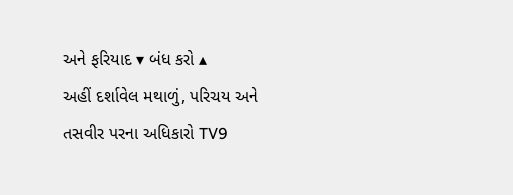અને ફરિયાદ ▾ બંધ કરો ▴
અહીં દર્શાવેલ મથાળું, પરિચય અને તસવીર પરના અધિકારો TV9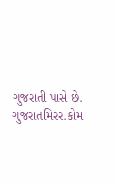ગુજરાતી પાસે છે. ગુજરાતમિરર.કોમ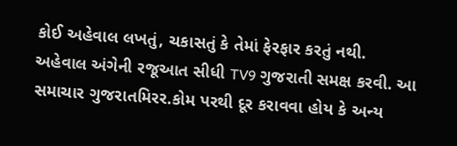કોઈ અહેવાલ લખતું, ચકાસતું કે તેમાં ફેરફાર કરતું નથી.
અહેવાલ અંગેની રજૂઆત સીધી TV9 ગુજરાતી સમક્ષ કરવી. આ સમાચાર ગુજરાતમિરર.કોમ પરથી દૂર કરાવવા હોય કે અન્ય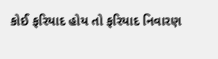કોઈ ફરિયાદ હોય તો ફરિયાદ નિવારણ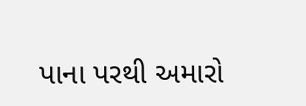પાના પરથી અમારો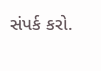સંપર્ક કરો.